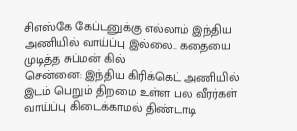சிஎஸ்கே கேப்டனுக்கு எல்லாம் இந்திய அணியில் வாய்ப்பு இல்லை.. கதையை முடித்த சுப்மன் கில்
சென்னை: இந்திய கிரிக்கெட் அணியில் இடம் பெறும் திறமை உள்ள பல வீரர்கள் வாய்ப்பு கிடைக்காமல் திண்டாடி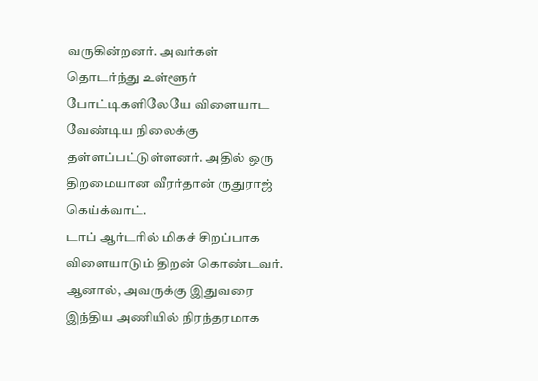வருகின்றனர். அவர்கள் தொடர்ந்து உள்ளூர் போட்டிகளிலேயே விளையாட வேண்டிய நிலைக்கு தள்ளப்பட்டுள்ளனர். அதில் ஒரு திறமையான வீரர்தான் ருதுராஜ் கெய்க்வாட்.
டாப் ஆர்டரில் மிகச் சிறப்பாக விளையாடும் திறன் கொண்டவர். ஆனால், அவருக்கு இதுவரை இந்திய அணியில் நிரந்தரமாக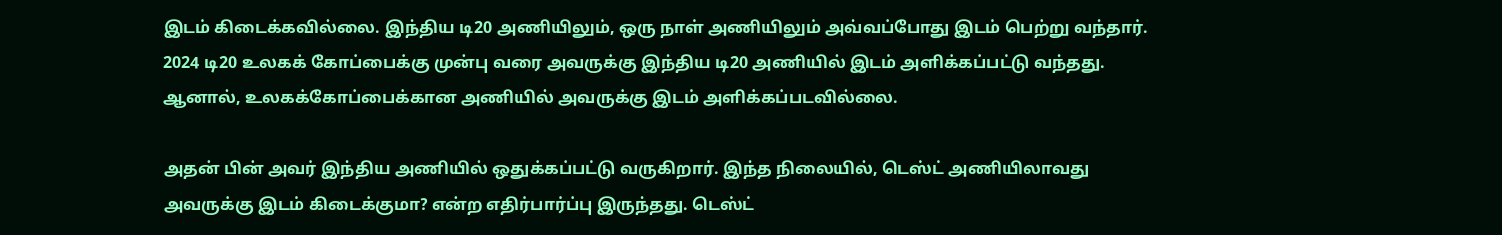இடம் கிடைக்கவில்லை. இந்திய டி20 அணியிலும், ஒரு நாள் அணியிலும் அவ்வப்போது இடம் பெற்று வந்தார். 2024 டி20 உலகக் கோப்பைக்கு முன்பு வரை அவருக்கு இந்திய டி20 அணியில் இடம் அளிக்கப்பட்டு வந்தது. ஆனால், உலகக்கோப்பைக்கான அணியில் அவருக்கு இடம் அளிக்கப்படவில்லை.

அதன் பின் அவர் இந்திய அணியில் ஒதுக்கப்பட்டு வருகிறார். இந்த நிலையில், டெஸ்ட் அணியிலாவது அவருக்கு இடம் கிடைக்குமா? என்ற எதிர்பார்ப்பு இருந்தது. டெஸ்ட்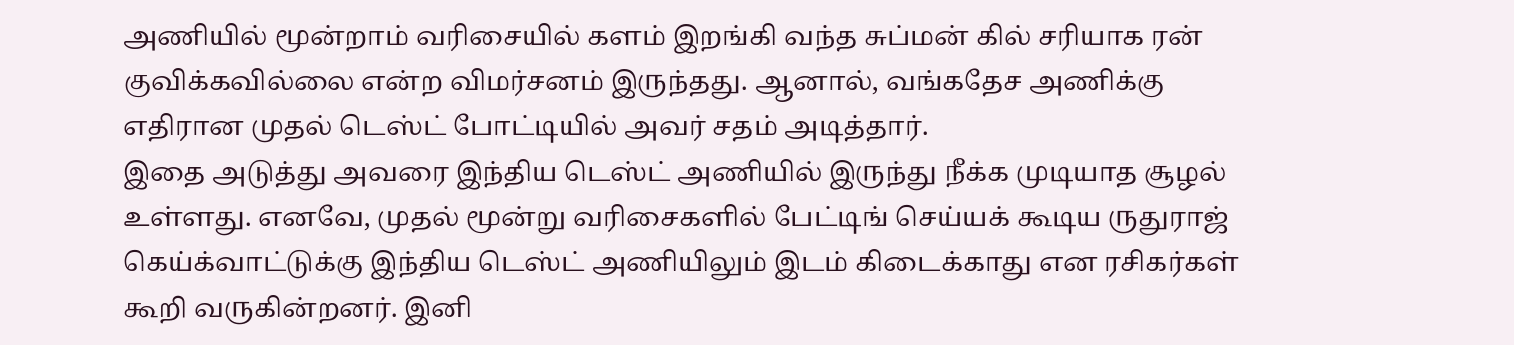அணியில் மூன்றாம் வரிசையில் களம் இறங்கி வந்த சுப்மன் கில் சரியாக ரன் குவிக்கவில்லை என்ற விமர்சனம் இருந்தது. ஆனால், வங்கதேச அணிக்கு எதிரான முதல் டெஸ்ட் போட்டியில் அவர் சதம் அடித்தார்.
இதை அடுத்து அவரை இந்திய டெஸ்ட் அணியில் இருந்து நீக்க முடியாத சூழல் உள்ளது. எனவே, முதல் மூன்று வரிசைகளில் பேட்டிங் செய்யக் கூடிய ருதுராஜ் கெய்க்வாட்டுக்கு இந்திய டெஸ்ட் அணியிலும் இடம் கிடைக்காது என ரசிகர்கள் கூறி வருகின்றனர். இனி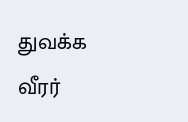துவக்க வீரர்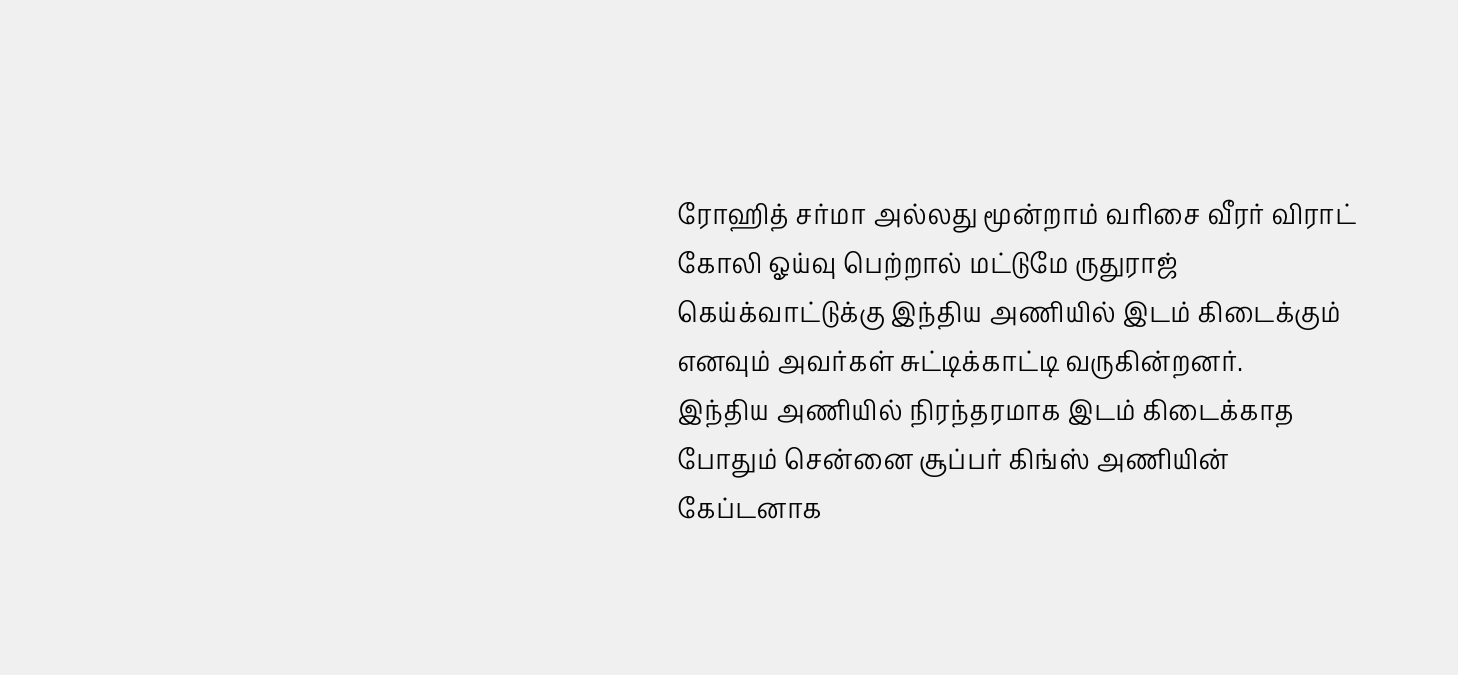ரோஹித் சர்மா அல்லது மூன்றாம் வரிசை வீரர் விராட் கோலி ஓய்வு பெற்றால் மட்டுமே ருதுராஜ் கெய்க்வாட்டுக்கு இந்திய அணியில் இடம் கிடைக்கும் எனவும் அவர்கள் சுட்டிக்காட்டி வருகின்றனர்.
இந்திய அணியில் நிரந்தரமாக இடம் கிடைக்காத போதும் சென்னை சூப்பர் கிங்ஸ் அணியின் கேப்டனாக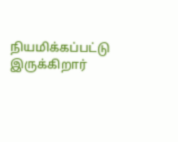நியமிக்கப்பட்டு இருக்கிறார்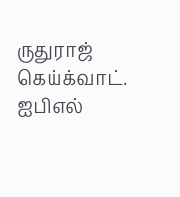ருதுராஜ் கெய்க்வாட். ஐபிஎல்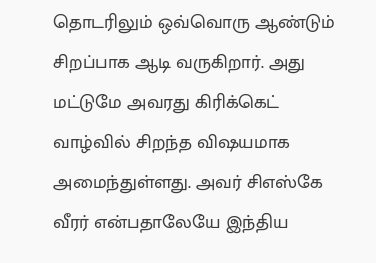தொடரிலும் ஒவ்வொரு ஆண்டும் சிறப்பாக ஆடி வருகிறார். அது மட்டுமே அவரது கிரிக்கெட் வாழ்வில் சிறந்த விஷயமாக அமைந்துள்ளது. அவர் சிஎஸ்கே வீரர் என்பதாலேயே இந்திய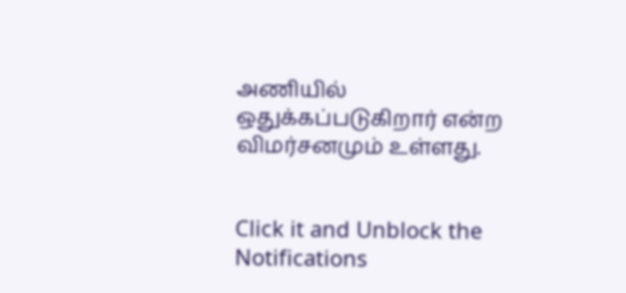அணியில் ஒதுக்கப்படுகிறார் என்ற விமர்சனமும் உள்ளது.


Click it and Unblock the Notifications